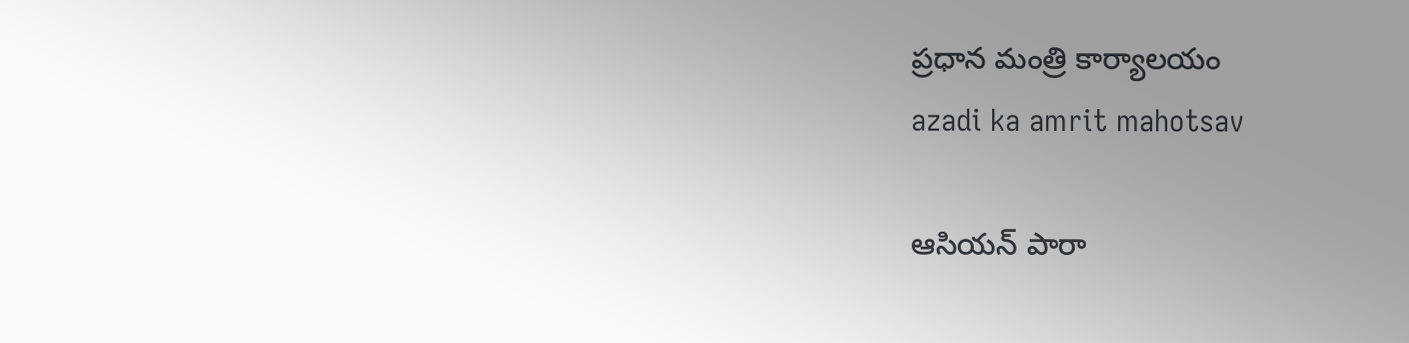ప్రధాన మంత్రి కార్యాలయం
azadi ka amrit mahotsav

ఆసియన్ పారా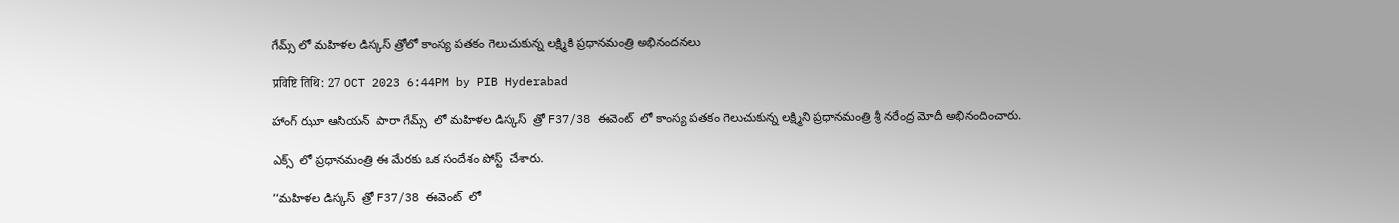గేమ్స్ లో మహిళల డిస్కస్ త్రోలో కాంస్య పతకం గెలుచుకున్న లక్ష్మికి ప్రధానమంత్రి అభినందనలు

प्रविष्टि तिथि: 27 OCT 2023 6:44PM by PIB Hyderabad

హాంగ్ ఝూ ఆసియన్  పారా గేమ్స్  లో మహిళల డిస్కస్  త్రో F37/38 ఈవెంట్  లో కాంస్య పతకం గెలుచుకున్న లక్ష్మిని ప్రధానమంత్రి శ్రీ నరేంద్ర మోదీ అభినందించారు.

ఎక్స్  లో ప్రధానమంత్రి ఈ మేరకు ఒక సందేశం పోస్ట్  చేశారు.

‘‘మహిళల డిస్కస్  త్రో F37/38 ఈవెంట్  లో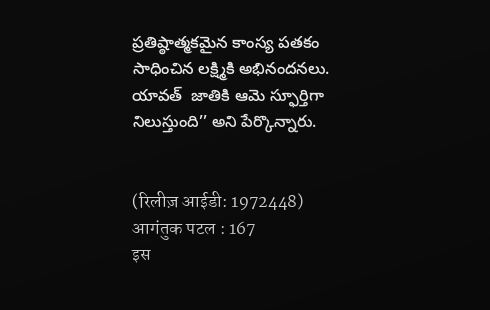ప్రతిష్ఠాత్మకమైన కాంస్య పతకం సాధించిన లక్ష్మికి అభినందనలు. యావత్  జాతికి ఆమె స్ఫూర్తిగా నిలుస్తుంది’’ అని పేర్కొన్నారు.


(रिलीज़ आईडी: 1972448) आगंतुक पटल : 167
इस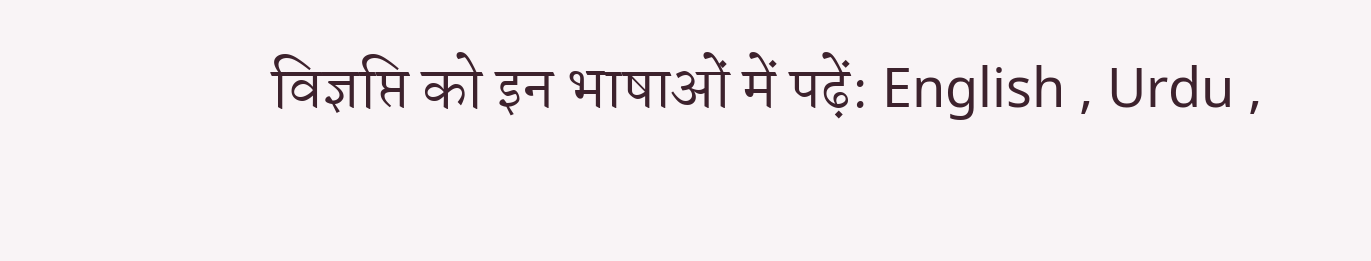विज्ञप्ति को इन भाषाओं में पढ़ें: English , Urdu ,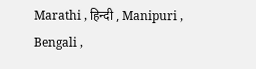Marathi , हिन्दी , Manipuri , Bengali ,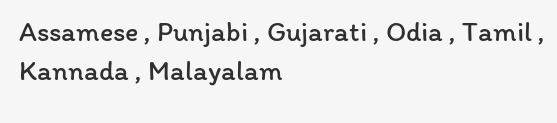Assamese , Punjabi , Gujarati , Odia , Tamil , Kannada , Malayalam